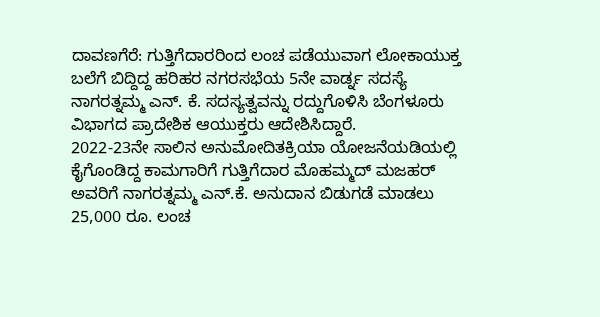ದಾವಣಗೆರೆ: ಗುತ್ತಿಗೆದಾರರಿಂದ ಲಂಚ ಪಡೆಯುವಾಗ ಲೋಕಾಯುಕ್ತ ಬಲೆಗೆ ಬಿದ್ದಿದ್ದ ಹರಿಹರ ನಗರಸಭೆಯ 5ನೇ ವಾರ್ಡ್ನ ಸದಸ್ಯೆ ನಾಗರತ್ನಮ್ಮ ಎನ್. ಕೆ. ಸದಸ್ಯತ್ವವನ್ನು ರದ್ದುಗೊಳಿಸಿ ಬೆಂಗಳೂರು ವಿಭಾಗದ ಪ್ರಾದೇಶಿಕ ಆಯುಕ್ತರು ಆದೇಶಿಸಿದ್ದಾರೆ.
2022-23ನೇ ಸಾಲಿನ ಅನುಮೋದಿತಕ್ರಿಯಾ ಯೋಜನೆಯಡಿಯಲ್ಲಿ ಕೈಗೊಂಡಿದ್ದ ಕಾಮಗಾರಿಗೆ ಗುತ್ತಿಗೆದಾರ ಮೊಹಮ್ಮದ್ ಮಜಹರ್ ಅವರಿಗೆ ನಾಗರತ್ನಮ್ಮ ಎನ್.ಕೆ. ಅನುದಾನ ಬಿಡುಗಡೆ ಮಾಡಲು 25,000 ರೂ. ಲಂಚ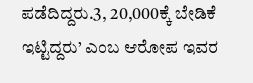ಪಡೆದಿದ್ದರು.3, 20,000ಕ್ಕೆ ಬೇಡಿಕೆ ಇಟ್ಟಿದ್ದರು’ ಎಂಬ ಆರೋಪ ಇವರ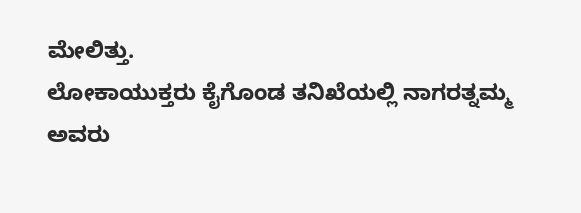ಮೇಲಿತ್ತು.
ಲೋಕಾಯುಕ್ತರು ಕೈಗೊಂಡ ತನಿಖೆಯಲ್ಲಿ ನಾಗರತ್ನಮ್ಮ ಅವರು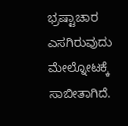ಭ್ರಷ್ಟಾಚಾರ ಎಸಗಿರುವುದು ಮೇಲ್ನೋಟಕ್ಕೆ ಸಾಬೀತಾಗಿದೆ.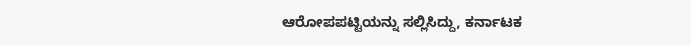ಆರೋಪಪಟ್ಟಿಯನ್ನು ಸಲ್ಲಿಸಿದ್ದು, ಕರ್ನಾಟಕ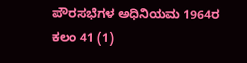ಪೌರಸಭೆಗಳ ಅಧಿನಿಯಮ 1964ರ ಕಲಂ 41 (1)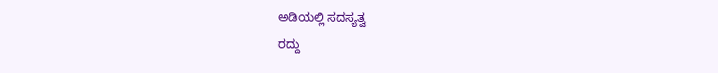ಅಡಿಯಲ್ಲಿ ಸದಸ್ಯತ್ವ
ರದ್ದು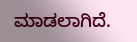ಮಾಡಲಾಗಿದೆ.